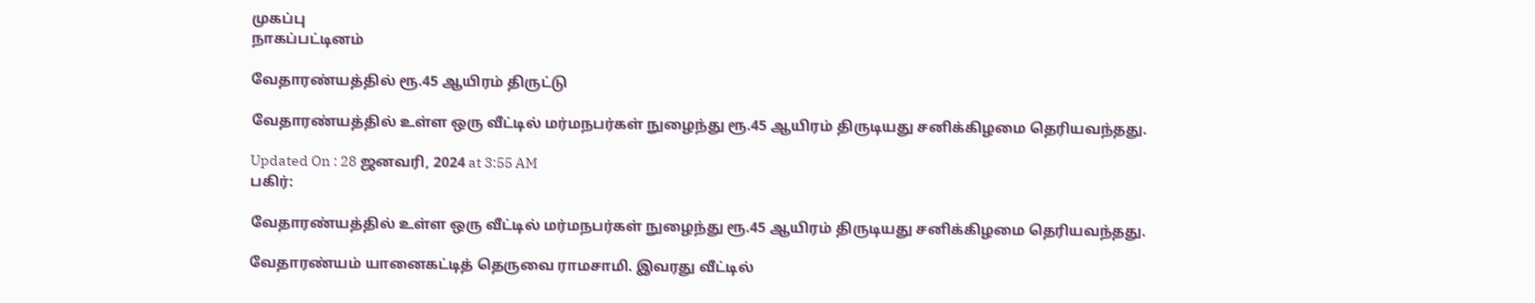முகப்பு
நாகப்பட்டினம்

வேதாரண்யத்தில் ரூ.45 ஆயிரம் திருட்டு

வேதாரண்யத்தில் உள்ள ஒரு வீட்டில் மர்மநபர்கள் நுழைந்து ரூ.45 ஆயிரம் திருடியது சனிக்கிழமை தெரியவந்தது.

Updated On : 28 ஜனவரி, 2024 at 3:55 AM
பகிர்:

வேதாரண்யத்தில் உள்ள ஒரு வீட்டில் மர்மநபர்கள் நுழைந்து ரூ.45 ஆயிரம் திருடியது சனிக்கிழமை தெரியவந்தது.

வேதாரண்யம் யானைகட்டித் தெருவை ராமசாமி. இவரது வீட்டில்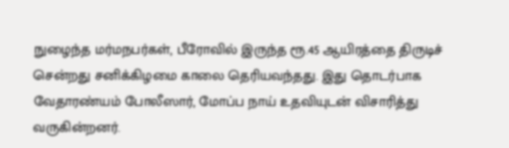நுழைந்த மர்மநபர்கள், பீரோவில் இருந்த ரூ.45 ஆயிரத்தை திருடிச் சென்றது சனிக்கிழமை காலை தெரியவந்தது. இது தொடர்பாக வேதாரண்யம் போலீஸார், மோப்ப நாய் உதவியுடன் விசாரித்து வருகின்றனர்.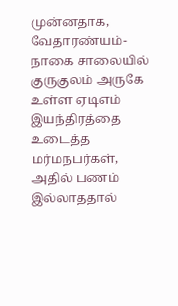முன்னதாக, வேதாரண்யம்- நாகை சாலையில் குருகுலம் அருகே உள்ள ஏடிஎம் இயந்திரத்தை உடைத்த மர்மநபர்கள், அதில் பணம் இல்லாததால்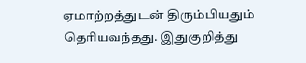ஏமாற்றத்துடன் திரும்பியதும் தெரியவந்தது. இதுகுறித்து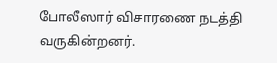போலீஸார் விசாரணை நடத்தி வருகின்றனர்.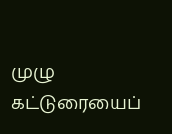முழு கட்டுரையைப்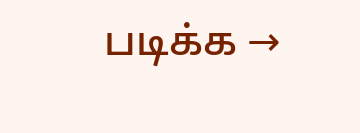படிக்க →